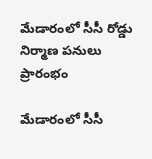మేడారంలో సీసీ రోడ్డు నిర్మాణ పనులు ప్రారంభం

మేడారంలో సీసీ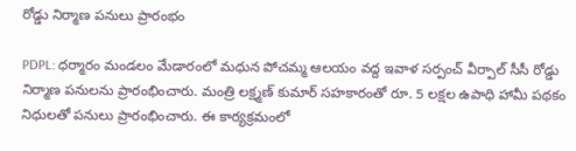రోడ్డు నిర్మాణ పనులు ప్రారంభం

PDPL: ధర్మారం మండలం మేడారంలో మధున పోచమ్మ ఆలయం వద్ద ఇవాళ సర్పంచ్ వీర్పాల్ సీసీ రోడ్డు నిర్మాణ పనులను ప్రారంభించారు. మంత్రి లక్ష్మణ్ కుమార్ సహకారంతో రూ. 5 లక్షల ఉపాధి హామీ పథకం నిధులతో పనులు ప్రారంభించారు. ఈ కార్యక్రమంలో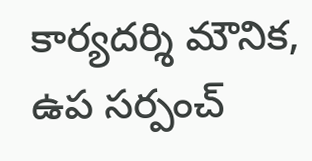కార్యదర్శి మౌనిక, ఉప సర్పంచ్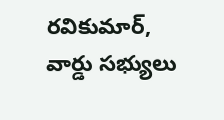రవికుమార్, వార్డు సభ్యులు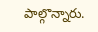పాల్గొన్నారు.